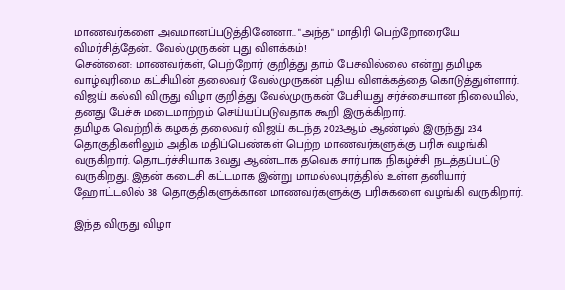மாணவர்களை அவமானப்படுத்தினேனா.. "அந்த" மாதிரி பெற்றோரையே விமர்சித்தேன்.. வேல்முருகன் புது விளக்கம்!
சென்னை: மாணவர்கள், பெற்றோர் குறித்து தாம் பேசவில்லை என்று தமிழக வாழ்வுரிமை கட்சியின் தலைவர் வேல்முருகன் புதிய விளக்கத்தை கொடுத்துள்ளார். விஜய் கல்வி விருது விழா குறித்து வேல்முருகன் பேசியது சர்ச்சையான நிலையில், தனது பேச்சு மடைமாற்றம் செய்யப்படுவதாக கூறி இருக்கிறார்.
தமிழக வெற்றிக் கழகத் தலைவர் விஜய் கடந்த 2023ஆம் ஆண்டில் இருந்து 234 தொகுதிகளிலும் அதிக மதிப்பெண்கள் பெற்ற மாணவர்களுக்கு பரிசு வழங்கி வருகிறார். தொடர்ச்சியாக 3வது ஆண்டாக தவெக சார்பாக நிகழ்ச்சி நடத்தப்பட்டு வருகிறது. இதன் கடைசி கட்டமாக இன்று மாமல்லபுரத்தில் உள்ள தனியார் ஹோட்டலில் 38 தொகுதிகளுக்கான மாணவர்களுக்கு பரிசுகளை வழங்கி வருகிறார்.

இந்த விருது விழா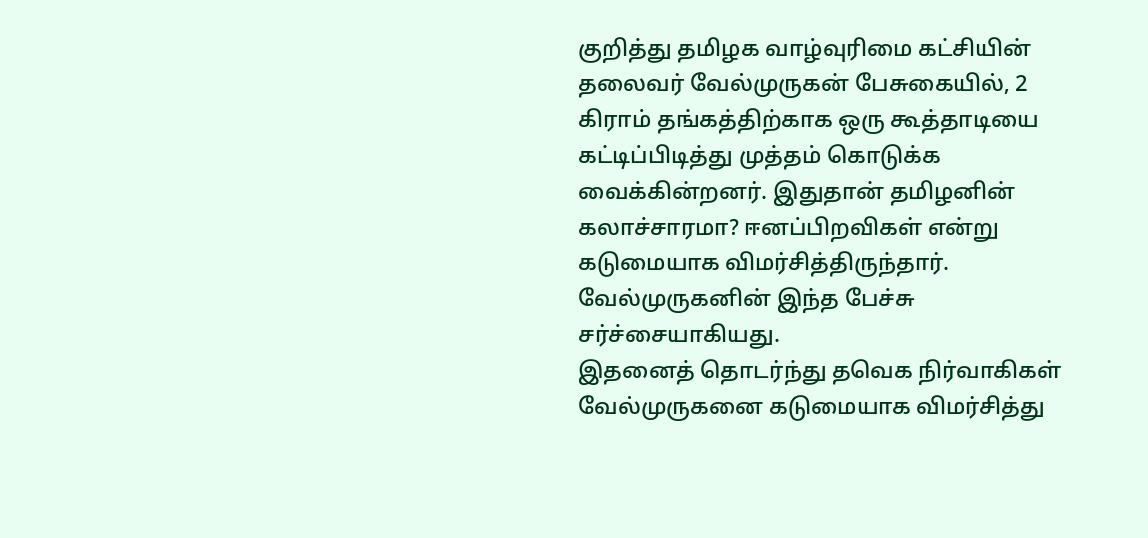குறித்து தமிழக வாழ்வுரிமை கட்சியின் தலைவர் வேல்முருகன் பேசுகையில், 2 கிராம் தங்கத்திற்காக ஒரு கூத்தாடியை கட்டிப்பிடித்து முத்தம் கொடுக்க வைக்கின்றனர். இதுதான் தமிழனின் கலாச்சாரமா? ஈனப்பிறவிகள் என்று கடுமையாக விமர்சித்திருந்தார். வேல்முருகனின் இந்த பேச்சு சர்ச்சையாகியது.
இதனைத் தொடர்ந்து தவெக நிர்வாகிகள் வேல்முருகனை கடுமையாக விமர்சித்து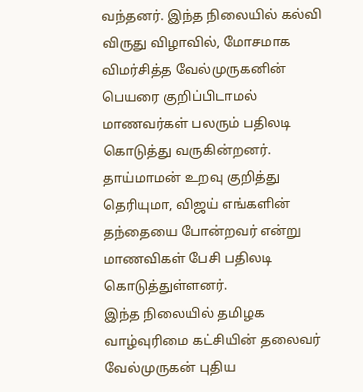வந்தனர். இந்த நிலையில் கல்வி விருது விழாவில், மோசமாக விமர்சித்த வேல்முருகனின் பெயரை குறிப்பிடாமல் மாணவர்கள் பலரும் பதிலடி கொடுத்து வருகின்றனர். தாய்மாமன் உறவு குறித்து தெரியுமா, விஜய் எங்களின் தந்தையை போன்றவர் என்று மாணவிகள் பேசி பதிலடி கொடுத்துள்ளனர்.
இந்த நிலையில் தமிழக வாழ்வுரிமை கட்சியின் தலைவர் வேல்முருகன் புதிய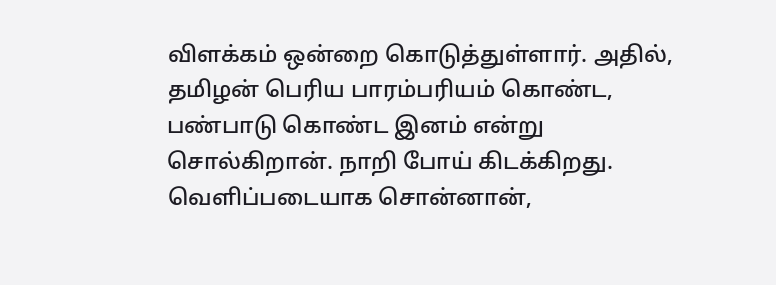விளக்கம் ஒன்றை கொடுத்துள்ளார். அதில், தமிழன் பெரிய பாரம்பரியம் கொண்ட, பண்பாடு கொண்ட இனம் என்று சொல்கிறான். நாறி போய் கிடக்கிறது. வெளிப்படையாக சொன்னான்,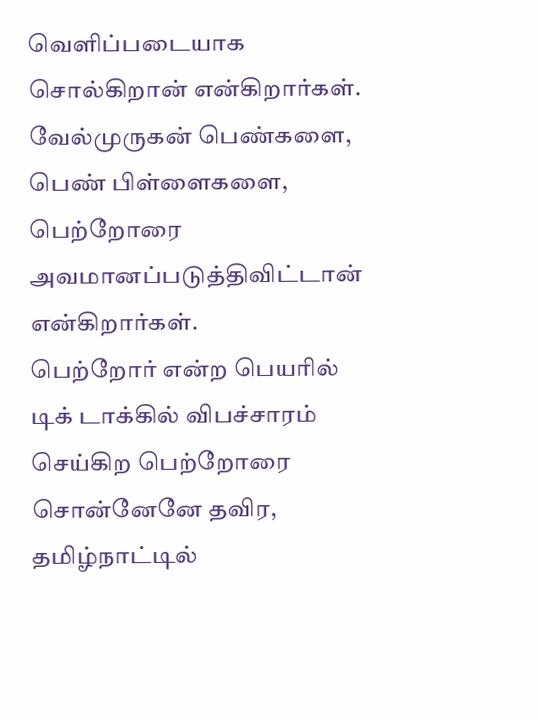வெளிப்படையாக சொல்கிறான் என்கிறார்கள். வேல்முருகன் பெண்களை, பெண் பிள்ளைகளை, பெற்றோரை அவமானப்படுத்திவிட்டான் என்கிறார்கள்.
பெற்றோர் என்ற பெயரில் டிக் டாக்கில் விபச்சாரம் செய்கிற பெற்றோரை சொன்னேனே தவிர, தமிழ்நாட்டில்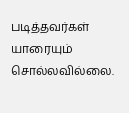படித்தவர்கள் யாரையும் சொல்லவில்லை.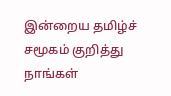இன்றைய தமிழ்ச் சமூகம் குறித்து நாங்கள்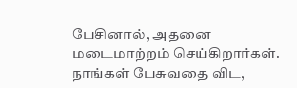பேசினால், அதனை மடைமாற்றம் செய்கிறார்கள். நாங்கள் பேசுவதை விட,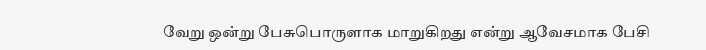வேறு ஒன்று பேசுபொருளாக மாறுகிறது என்று ஆவேசமாக பேசி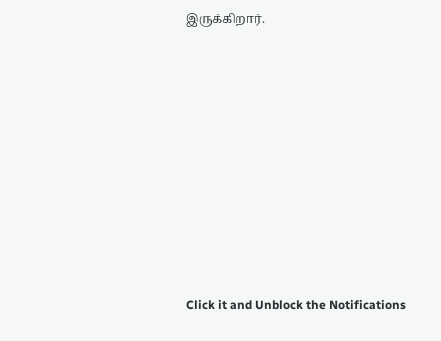இருக்கிறார்.












Click it and Unblock the Notifications